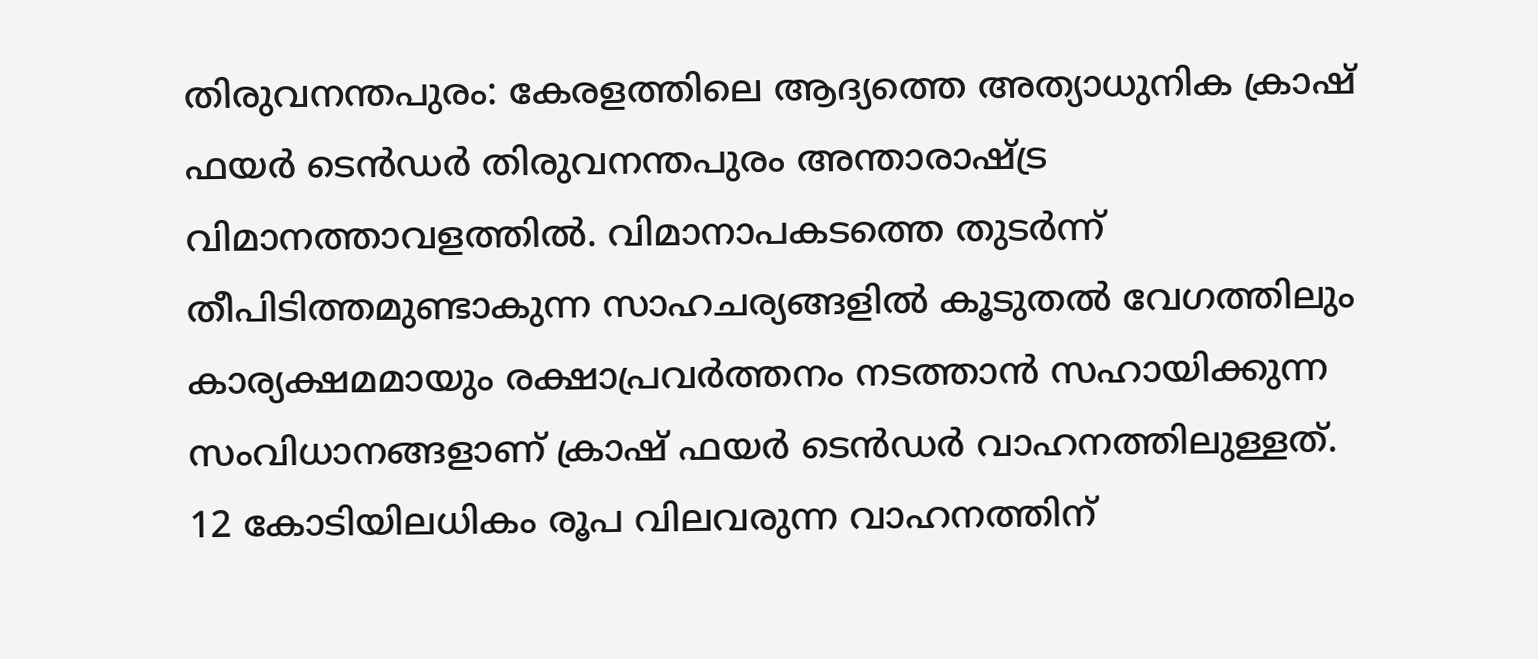തിരുവനന്തപുരം: കേരളത്തിലെ ആദ്യത്തെ അത്യാധുനിക ക്രാഷ് ഫയർ ടെൻഡർ തിരുവനന്തപുരം അന്താരാഷ്ട്ര വിമാനത്താവളത്തിൽ. വിമാനാപകടത്തെ തുടർന്ന് തീപിടിത്തമുണ്ടാകുന്ന സാഹചര്യങ്ങളിൽ കൂടുതൽ വേഗത്തിലും കാര്യക്ഷമമായും രക്ഷാപ്രവർത്തനം നടത്താൻ സഹായിക്കുന്ന സംവിധാനങ്ങളാണ് ക്രാഷ് ഫയർ ടെൻഡർ വാഹനത്തിലുള്ളത്.
12 കോടിയിലധികം രൂപ വിലവരുന്ന വാഹനത്തിന്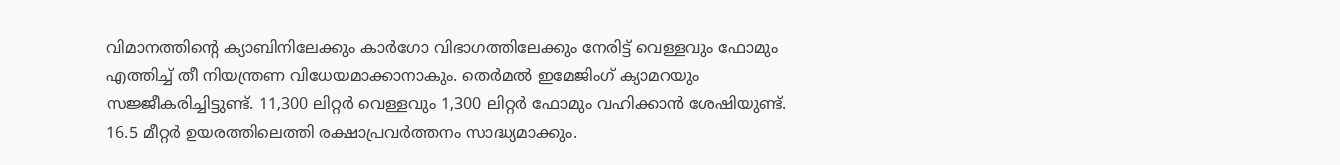വിമാനത്തിന്റെ ക്യാബിനിലേക്കും കാർഗോ വിഭാഗത്തിലേക്കും നേരിട്ട് വെള്ളവും ഫോമും എത്തിച്ച് തീ നിയന്ത്രണ വിധേയമാക്കാനാകും. തെർമൽ ഇമേജിംഗ് ക്യാമറയും സജ്ജീകരിച്ചിട്ടുണ്ട്. 11,300 ലിറ്റർ വെള്ളവും 1,300 ലിറ്റർ ഫോമും വഹിക്കാൻ ശേഷിയുണ്ട്. 16.5 മീറ്റർ ഉയരത്തിലെത്തി രക്ഷാപ്രവർത്തനം സാദ്ധ്യമാക്കും.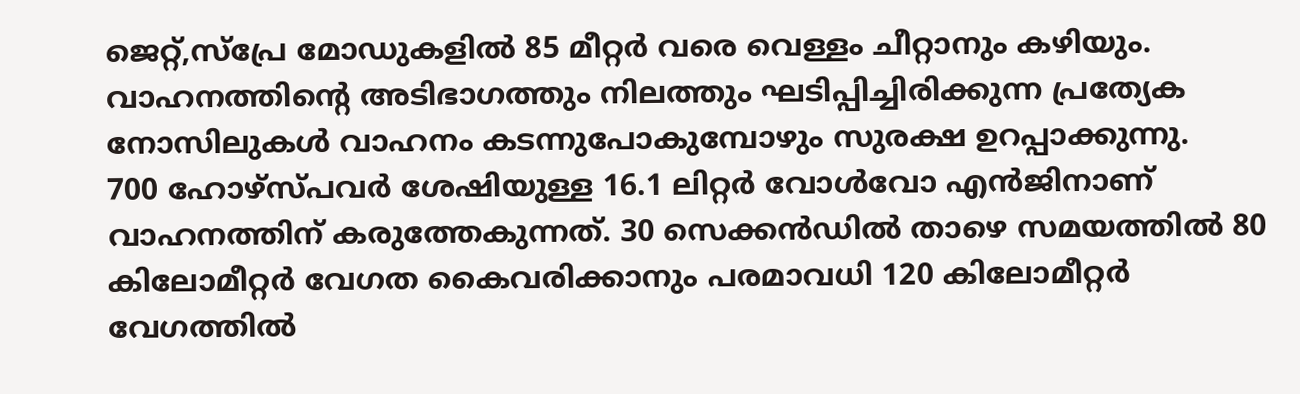ജെറ്റ്,സ്പ്രേ മോഡുകളിൽ 85 മീറ്റർ വരെ വെള്ളം ചീറ്റാനും കഴിയും. വാഹനത്തിന്റെ അടിഭാഗത്തും നിലത്തും ഘടിപ്പിച്ചിരിക്കുന്ന പ്രത്യേക നോസിലുകൾ വാഹനം കടന്നുപോകുമ്പോഴും സുരക്ഷ ഉറപ്പാക്കുന്നു.
700 ഹോഴ്സ്പവർ ശേഷിയുള്ള 16.1 ലിറ്റർ വോൾവോ എൻജിനാണ് വാഹനത്തിന് കരുത്തേകുന്നത്. 30 സെക്കൻഡിൽ താഴെ സമയത്തിൽ 80 കിലോമീറ്റർ വേഗത കൈവരിക്കാനും പരമാവധി 120 കിലോമീറ്റർ വേഗത്തിൽ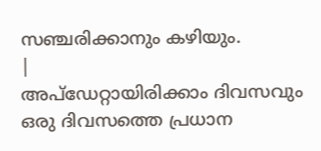സഞ്ചരിക്കാനും കഴിയും.
|
അപ്ഡേറ്റായിരിക്കാം ദിവസവും
ഒരു ദിവസത്തെ പ്രധാന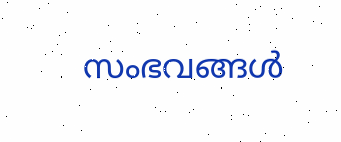സംഭവങ്ങൾ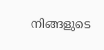നിങ്ങളുടെ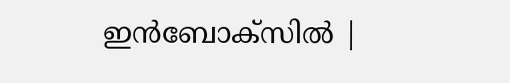ഇൻബോക്സിൽ |